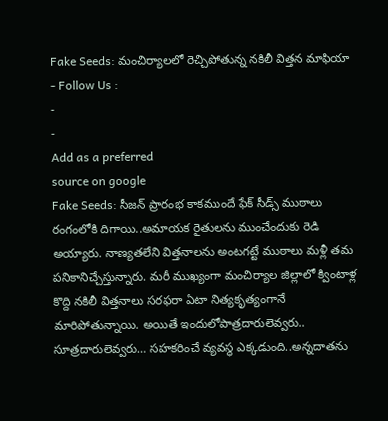Fake Seeds: మంచిర్యాలలో రెచ్చిపోతున్న నకిలీ విత్తన మాఫియా
- Follow Us :
-
-
Add as a preferred
source on google
Fake Seeds: సీజన్ ప్రారంభ కాకముందే ఫేక్ సీడ్స్ ముఠాలు రంగంలోకి దిగాయి..అమాయక రైతులను ముంచేందుకు రెడి అయ్యారు. నాణ్యతలేని విత్తనాలను అంటగట్టే ముఠాలు మళ్లీ తమ పనికానిచ్చేస్తున్నారు. మరీ ముఖ్యంగా మంచిర్యాల జిల్లాలో క్వింటాళ్ల కొద్ది నకిలీ విత్తనాలు సరఫరా ఏటా నిత్యకృత్యంగానే మారిపోతున్నాయి. అయితే ఇందులోపాత్రదారులెవ్వరు.. సూత్రదారులెవ్వరు… సహకరించే వ్యవస్థ ఎక్కడుంది..అన్నదాతను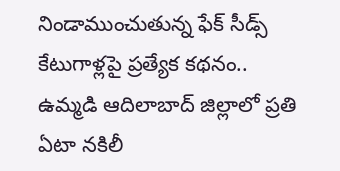నిండాముంచుతున్న ఫేక్ సీడ్స్ కేటుగాళ్లపై ప్రత్యేక కథనం..
ఉమ్మడి ఆదిలాబాద్ జిల్లాలో ప్రతి ఏటా నకిలీ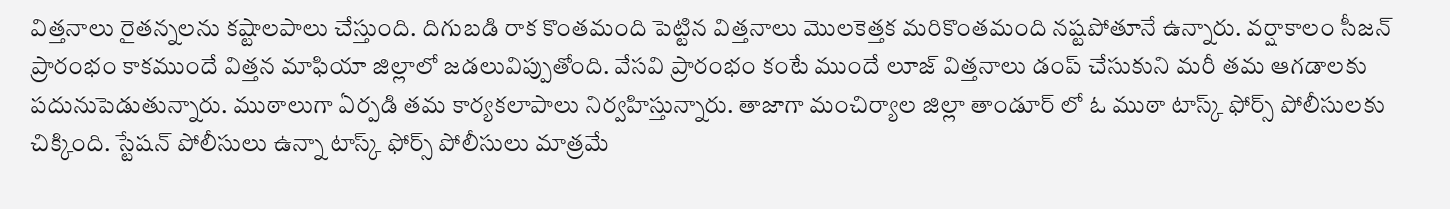విత్తనాలు రైతన్నలను కష్టాలపాలు చేస్తుంది. దిగుబడి రాక కొంతమంది పెట్టిన విత్తనాలు మొలకెత్తక మరికొంతమంది నష్టపోతూనే ఉన్నారు. వర్షాకాలం సీజన్ ప్రారంభం కాకముందే విత్తన మాఫియా జిల్లాలో జడలువిప్పుతోంది. వేసవి ప్రారంభం కంటే ముందే లూజ్ విత్తనాలు డంప్ చేసుకుని మరీ తమ ఆగడాలకు పదునుపెడుతున్నారు. ముఠాలుగా ఏర్పడి తమ కార్యకలాపాలు నిర్వహిస్తున్నారు. తాజాగా మంచిర్యాల జిల్లా తాండూర్ లో ఓ ముఠా టాస్క్ ఫోర్స్ పోలీసులకు చిక్కింది. స్టేషన్ పోలీసులు ఉన్నా టాస్క్ ఫోర్స్ పోలీసులు మాత్రమే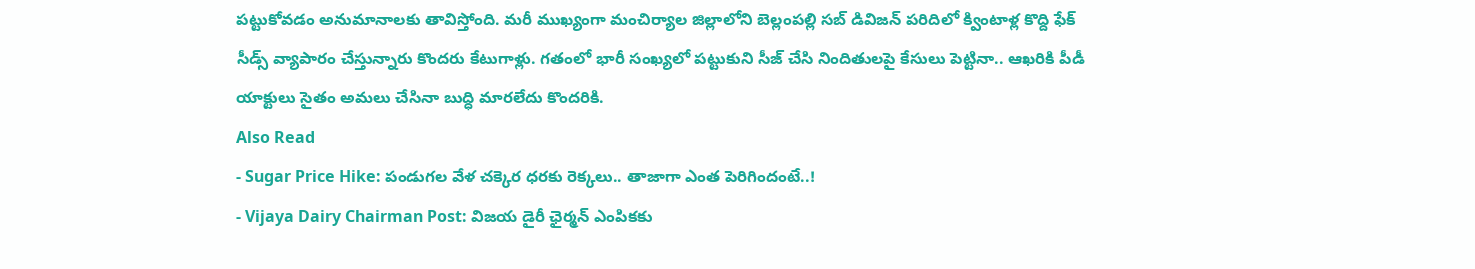పట్టుకోవడం అనుమానాలకు తావిస్తోంది. మరీ ముఖ్యంగా మంచిర్యాల జిల్లాలోని బెల్లంపల్లి సబ్ డివిజన్ పరిదిలో క్వింటాళ్ల కొద్ది ఫేక్ సీడ్స్ వ్యాపారం చేస్తున్నారు కొందరు కేటుగాళ్లు. గతంలో భారీ సంఖ్యలో పట్టుకుని సీజ్ చేసి నిందితులపై కేసులు పెట్టినా.. ఆఖరికి పీడీ యాక్టులు సైతం అమలు చేసినా బుద్ధి మారలేదు కొందరికి.
Also Read
- Sugar Price Hike: పండుగల వేళ చక్కెర ధరకు రెక్కలు.. తాజాగా ఎంత పెరిగిందంటే..!
- Vijaya Dairy Chairman Post: విజయ డైరీ ఛైర్మన్ ఎంపికకు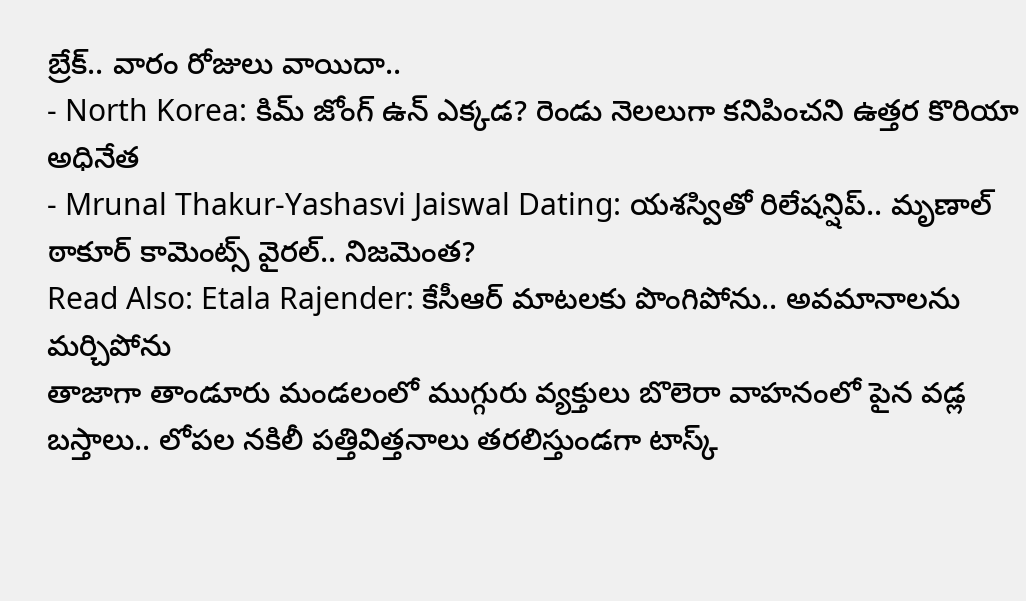బ్రేక్.. వారం రోజులు వాయిదా..
- North Korea: కిమ్ జోంగ్ ఉన్ ఎక్కడ? రెండు నెలలుగా కనిపించని ఉత్తర కొరియా అధినేత
- Mrunal Thakur-Yashasvi Jaiswal Dating: యశస్వితో రిలేషన్షిప్.. మృణాల్ ఠాకూర్ కామెంట్స్ వైరల్.. నిజమెంత?
Read Also: Etala Rajender: కేసీఆర్ మాటలకు పొంగిపోను.. అవమానాలను మర్చిపోను
తాజాగా తాండూరు మండలంలో ముగ్గురు వ్యక్తులు బొలెరా వాహనంలో పైన వడ్ల బస్తాలు.. లోపల నకిలీ పత్తివిత్తనాలు తరలిస్తుండగా టాస్క్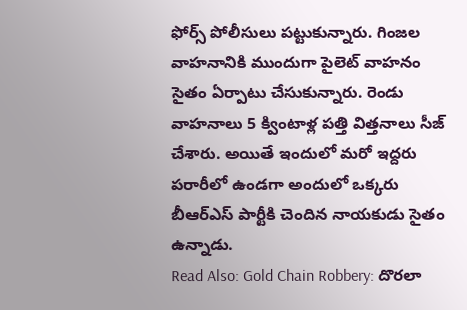ఫోర్స్ పోలీసులు పట్టుకున్నారు. గింజల వాహనానికి ముందుగా పైలెట్ వాహనం సైతం ఏర్పాటు చేసుకున్నారు. రెండు వాహనాలు 5 క్వింటాళ్ల పత్తి విత్తనాలు సీజ్ చేశారు. అయితే ఇందులో మరో ఇద్దరు పరారీలో ఉండగా అందులో ఒక్కరు బీఆర్ఎస్ పార్టీకి చెందిన నాయకుడు సైతం ఉన్నాడు.
Read Also: Gold Chain Robbery: దొరలా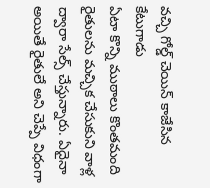వచ్చి గోల్డ్ చెయిన్ కాజేసిన కేటుగాడు
ఏటా కొన్ని ముఠాలు కొంతమంది రైతులను మచ్చిక చేసుకుని వాళ్ల ద్వారా సేల్స్ చేస్తున్నారు. ఏదైనా అయితే రైతులే అని చెప్పే విధంగా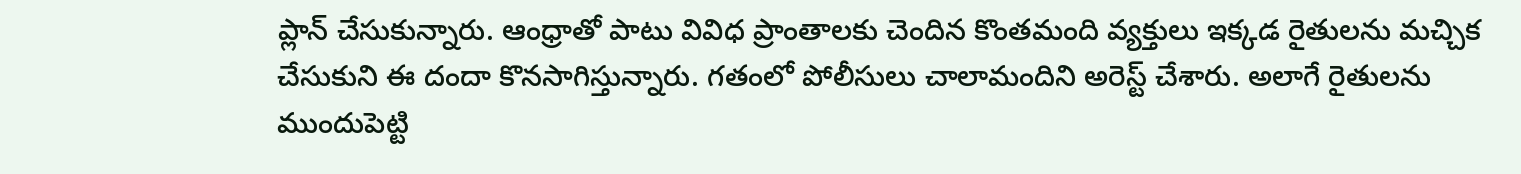ప్లాన్ చేసుకున్నారు. ఆంధ్రాతో పాటు వివిధ ప్రాంతాలకు చెందిన కొంతమంది వ్యక్తులు ఇక్కడ రైతులను మచ్చిక చేసుకుని ఈ దందా కొనసాగిస్తున్నారు. గతంలో పోలీసులు చాలామందిని అరెస్ట్ చేశారు. అలాగే రైతులను ముందుపెట్టి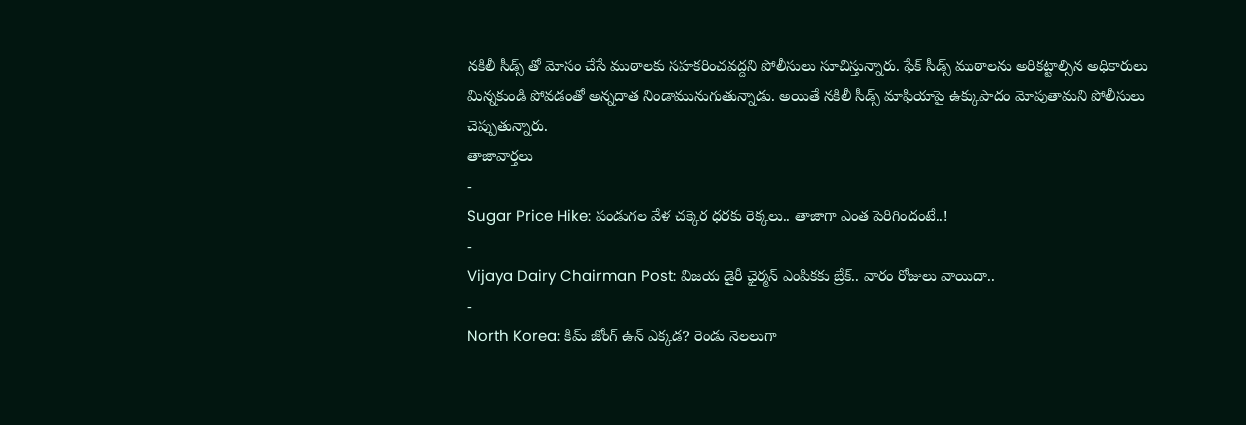నకిలీ సీడ్స్ తో మోసం చేసే ముఠాలకు సహకరించవద్దని పోలీసులు సూచిస్తున్నారు. ఫేక్ సీడ్స్ ముఠాలను అరికట్టాల్సిన అధికారులు మిన్నకుండి పోవడంతో అన్నదాత నిండామునుగుతున్నాడు. అయితే నకిలీ సీడ్స్ మాఫియాపై ఉక్కుపాదం మోపుతామని పోలీసులు చెప్పుతున్నారు.
తాజావార్తలు
-
Sugar Price Hike: పండుగల వేళ చక్కెర ధరకు రెక్కలు.. తాజాగా ఎంత పెరిగిందంటే..!
-
Vijaya Dairy Chairman Post: విజయ డైరీ ఛైర్మన్ ఎంపికకు బ్రేక్.. వారం రోజులు వాయిదా..
-
North Korea: కిమ్ జోంగ్ ఉన్ ఎక్కడ? రెండు నెలలుగా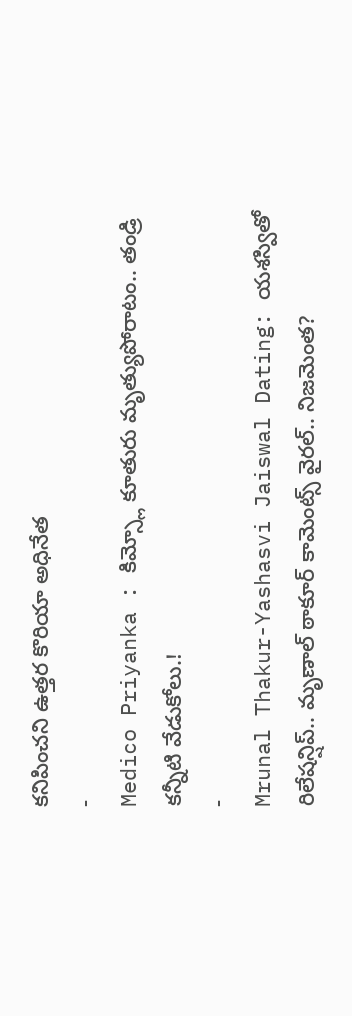కనిపించని ఉత్తర కొరియా అధినేత
-
Medico Priyanka : కిమ్స్లో కూతురు మృత్యుపోరాటం.. తండ్రి కన్నీటి వేడుకోలు.!
-
Mrunal Thakur-Yashasvi Jaiswal Dating: యశస్వితో రిలేషన్షిప్.. మృణాల్ ఠాకూర్ కామెంట్స్ వైరల్.. నిజమెంత?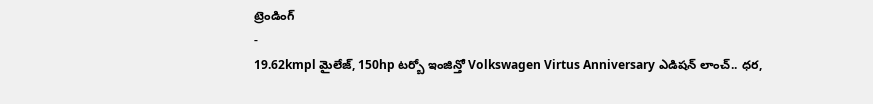ట్రెండింగ్
-
19.62kmpl మైలేజ్, 150hp టర్బో ఇంజిన్తో Volkswagen Virtus Anniversary ఎడిషన్ లాంచ్.. ధర,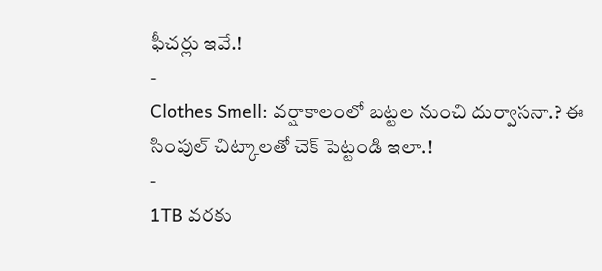ఫీచర్లు ఇవే.!
-
Clothes Smell: వర్షాకాలంలో బట్టల నుంచి దుర్వాసనా.? ఈ సింపుల్ చిట్కాలతో చెక్ పెట్టండి ఇలా.!
-
1TB వరకు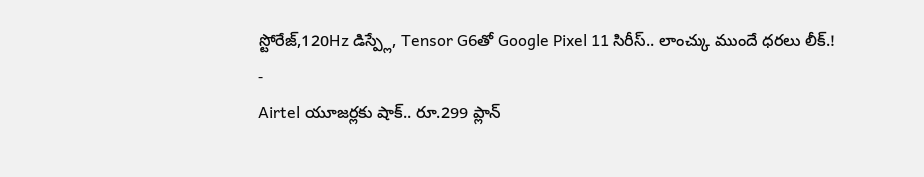స్టోరేజ్,120Hz డిస్ప్లే, Tensor G6తో Google Pixel 11 సిరీస్.. లాంచ్కు ముందే ధరలు లీక్.!
-
Airtel యూజర్లకు షాక్.. రూ.299 ప్లాన్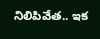నిలిపివేత.. ఇక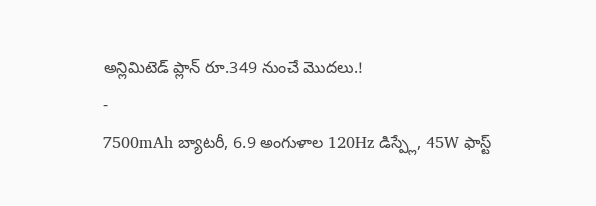అన్లిమిటెడ్ ప్లాన్ రూ.349 నుంచే మొదలు.!
-
7500mAh బ్యాటరీ, 6.9 అంగుళాల 120Hz డిస్ప్లే, 45W ఫాస్ట్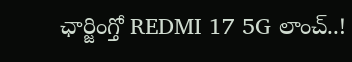ఛార్జింగ్తో REDMI 17 5G లాంచ్..!